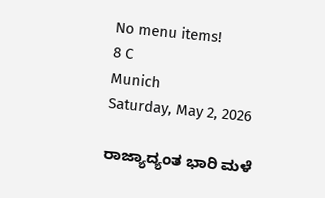No menu items!
8 C
Munich
Saturday, May 2, 2026

ರಾಜ್ಯಾದ್ಯಂತ ಭಾರಿ ಮಳೆ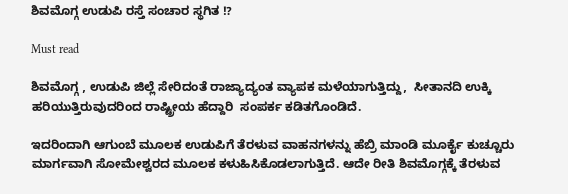ಶಿವಮೊಗ್ಗ ಉಡುಪಿ ರಸ್ತೆ ಸಂಚಾರ ಸ್ಥಗಿತ !?

Must read

ಶಿವಮೊಗ್ಗ , ಉಡುಪಿ ಜಿಲ್ಲೆ ಸೇರಿದಂತೆ ರಾಜ್ಯಾದ್ಯಂತ ವ್ಯಾಪಕ ಮಳೆಯಾಗುತ್ತಿದ್ದು,  ಸೀತಾನದಿ ಉಕ್ಕಿ ಹರಿಯುತ್ತಿರುವುದರಿಂದ ರಾಷ್ಟ್ರೀಯ ಹೆದ್ದಾರಿ  ಸಂಪರ್ಕ ಕಡಿತಗೊಂಡಿದೆ.

ಇದರಿಂದಾಗಿ ಆಗುಂಬೆ ಮೂಲಕ ಉಡುಪಿಗೆ ತೆರಳುವ ವಾಹನಗಳನ್ನು ಹೆಬ್ರಿ ಮಾಂಡಿ ಮೂರ್ಕೈ ಕುಚ್ಚೂರು ಮಾರ್ಗವಾಗಿ ಸೋಮೇಶ್ವರದ ಮೂಲಕ ಕಳುಹಿಸಿಕೊಡಲಾಗುತ್ತಿದೆ. ಆದೇ ರೀತಿ ಶಿವಮೊಗ್ಗಕ್ಕೆ ತೆರಳುವ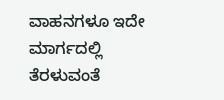ವಾಹನಗಳೂ ಇದೇ ಮಾರ್ಗದಲ್ಲಿ ತೆರಳುವಂತೆ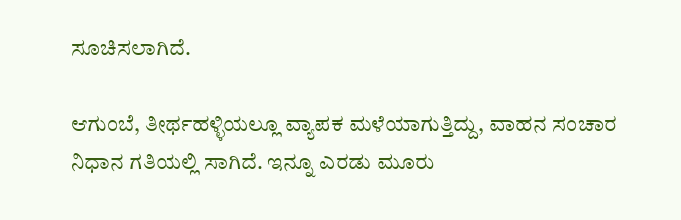ಸೂಚಿಸಲಾಗಿದೆ.

ಆಗುಂಬೆ, ತೀರ್ಥಹಳ್ಳಿಯಲ್ಲೂ ವ್ಯಾಪಕ ಮಳೆಯಾಗುತ್ತಿದ್ದು, ವಾಹನ ಸಂಚಾರ ನಿಧಾನ ಗತಿಯಲ್ಲಿ ಸಾಗಿದೆ. ಇನ್ನೂ ಎರಡು ಮೂರು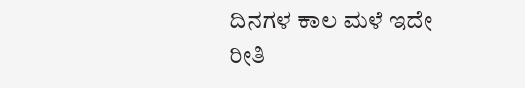ದಿನಗಳ ಕಾಲ ಮಳೆ ಇದೇ ರೀತಿ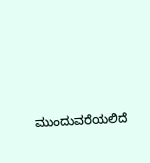ಮುಂದುವರೆಯಲಿದೆ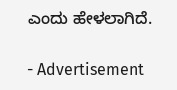ಎಂದು ಹೇಳಲಾಗಿದೆ.

- Advertisement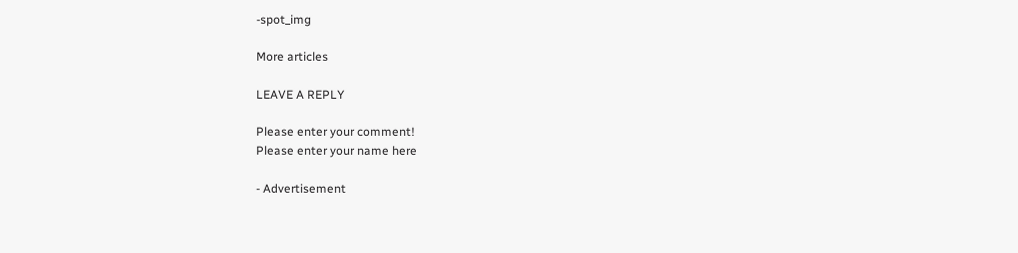-spot_img

More articles

LEAVE A REPLY

Please enter your comment!
Please enter your name here

- Advertisement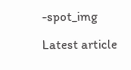-spot_img

Latest article